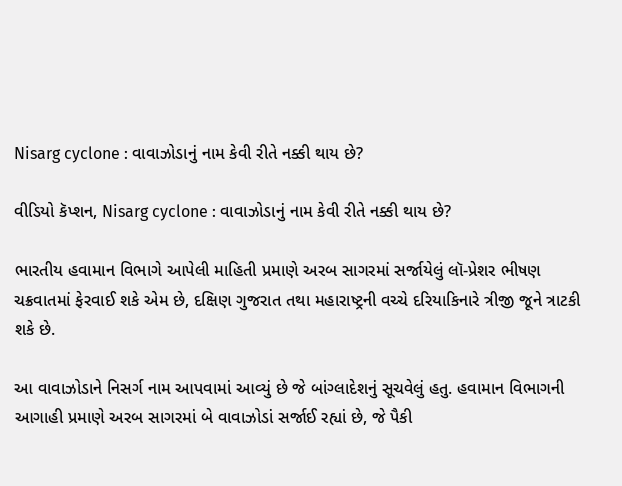Nisarg cyclone : વાવાઝોડાનું નામ કેવી રીતે નક્કી થાય છે?

વીડિયો કૅપ્શન, Nisarg cyclone : વાવાઝોડાનું નામ કેવી રીતે નક્કી થાય છે?

ભારતીય હવામાન વિભાગે આપેલી માહિતી પ્રમાણે અરબ સાગરમાં સર્જાયેલું લૉ-પ્રેશર ભીષણ ચક્રવાતમાં ફેરવાઈ શકે એમ છે, દક્ષિણ ગુજરાત તથા મહારાષ્ટ્રની વચ્ચે દરિયાકિનારે ત્રીજી જૂને ત્રાટકી શકે છે.

આ વાવાઝોડાને નિસર્ગ નામ આપવામાં આવ્યું છે જે બાંગ્લાદેશનું સૂચવેલું હતુ. હવામાન વિભાગની આગાહી પ્રમાણે અરબ સાગરમાં બે વાવાઝોડાં સર્જાઈ રહ્યાં છે, જે પૈકી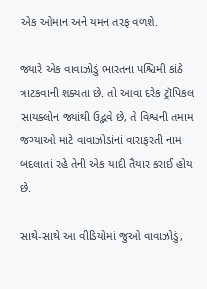એક ઓમાન અને યમન તરફ વળશે.

જ્યારે એક વાવાઝોડું ભારતના પશ્ચિમી કાંઠે ત્રાટકવાની શક્યતા છે. તો આવા દરેક ટ્રૉપિકલ સાયક્લોન જ્યાંથી ઉદ્ભવે છે, તે વિશ્વની તમામ જગ્યાઓ માટે વાવાઝોડાંનાં વારાફરતી નામ બદલાતાં રહે તેની એક યાદી તૈયાર કરાઈ હોય છે.

સાથે-સાથે આ વીડિયોમાં જુઓ વાવાઝોડું,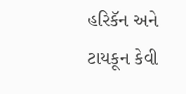હરિકૅન અને ટાયકૂન કેવી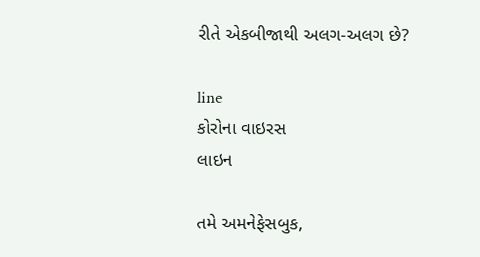રીતે એકબીજાથી અલગ-અલગ છે?

line
કોરોના વાઇરસ
લાઇન

તમે અમનેફેસબુક,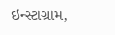ઇન્સ્ટાગ્રામ,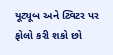યૂટ્યૂબ અને ટ્વિટર પર ફોલો કરી શકો છો